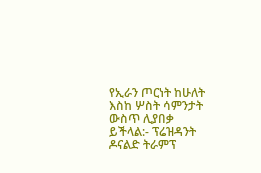የኢራን ጦርነት ከሁለት እስከ ሦስት ሳምንታት ውስጥ ሊያበቃ ይችላል:- ፕሬዝዳንት ዶናልድ ትራምፕ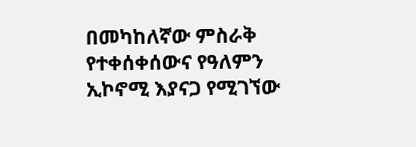በመካከለኛው ምስራቅ የተቀሰቀሰውና የዓለምን ኢኮኖሚ እያናጋ የሚገኘው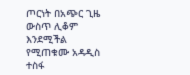ጦርነት በአጭር ጊዜ ውስጥ ሊቆም እንደሚችል የሚጠቁሙ አዳዲስ ተስፋ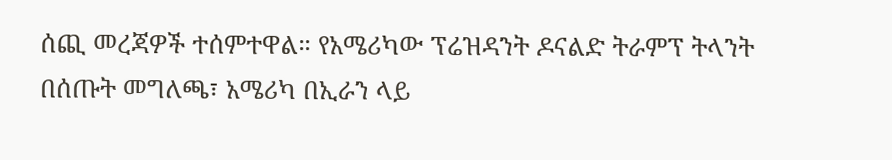ሰጪ መረጃዎች ተሰምተዋል። የአሜሪካው ፕሬዝዳንት ዶናልድ ትራምፕ ትላንት በሰጡት መግለጫ፣ አሜሪካ በኢራን ላይ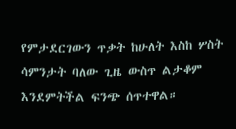የምታደርገውን ጥቃት ከሁለት እስከ ሦስት ሳምንታት ባለው ጊዜ ውስጥ ልታቆም እንደምትችል ፍንጭ ሰጥተዋል።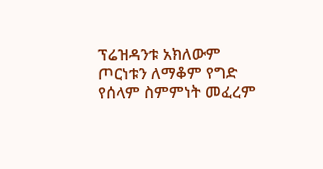ፕሬዝዳንቱ አክለውም ጦርነቱን ለማቆም የግድ የሰላም ስምምነት መፈረም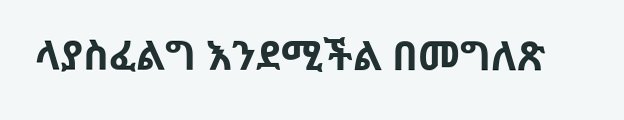ላያስፈልግ እንደሚችል በመግለጽ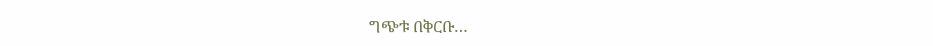ግጭቱ በቅርቡ…